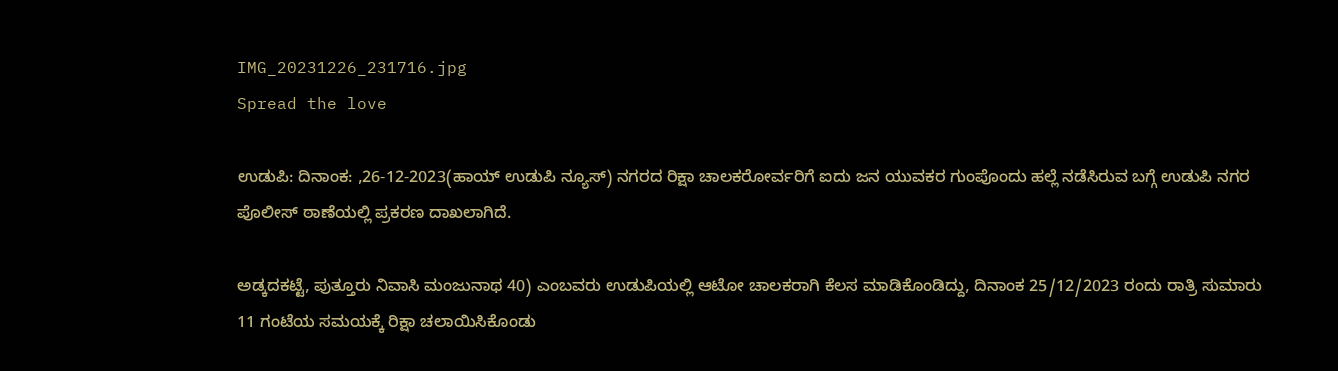IMG_20231226_231716.jpg
Spread the love

ಉಡುಪಿ: ದಿನಾಂಕ: ,26-12-2023(ಹಾಯ್ ಉಡುಪಿ ನ್ಯೂಸ್) ನಗರದ ರಿಕ್ಷಾ ಚಾಲಕರೋರ್ವರಿಗೆ ಐದು ಜನ ಯುವಕರ ಗುಂಪೊಂದು ಹಲ್ಲೆ ನಡೆಸಿರುವ ಬಗ್ಗೆ ಉಡುಪಿ ನಗರ ಪೊಲೀಸ್ ಠಾಣೆಯಲ್ಲಿ ಪ್ರಕರಣ ದಾಖಲಾಗಿದೆ.

ಅಡ್ಕದಕಟ್ಟೆ, ಪುತ್ತೂರು ನಿವಾಸಿ ಮಂಜುನಾಥ 40) ಎಂಬವರು ಉಡುಪಿಯಲ್ಲಿ ಆಟೋ ಚಾಲಕರಾಗಿ ಕೆಲಸ ಮಾಡಿಕೊಂಡಿದ್ದು, ದಿನಾಂಕ 25/12/2023 ರಂದು ರಾತ್ರಿ ಸುಮಾರು 11 ಗಂಟೆಯ ಸಮಯಕ್ಕೆ ರಿಕ್ಷಾ ಚಲಾಯಿಸಿಕೊಂಡು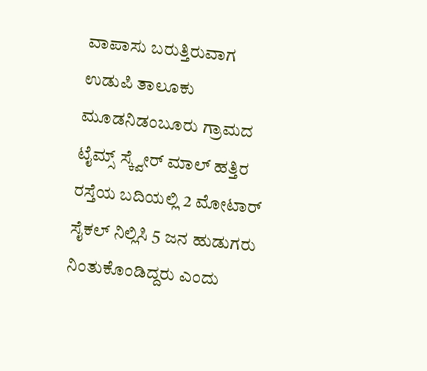ವಾಪಾಸು ಬರುತ್ತಿರುವಾಗ ಉಡುಪಿ ತಾಲೂಕು ಮೂಡನಿಡಂಬೂರು ಗ್ರಾಮದ ಟೈಮ್ಸ್‌ ಸ್ಕ್ವೇರ್‌ ಮಾಲ್‌ ಹತ್ತಿರ ರಸ್ತೆಯ ಬದಿಯಲ್ಲಿ 2 ಮೋಟಾರ್‌ ಸೈಕಲ್‌ ನಿಲ್ಲಿಸಿ 5 ಜನ ಹುಡುಗರು ನಿಂತುಕೊಂಡಿದ್ದರು ಎಂದು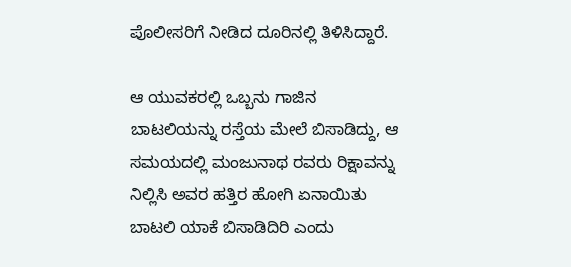ಪೊಲೀಸರಿಗೆ ನೀಡಿದ ದೂರಿನಲ್ಲಿ ತಿಳಿಸಿದ್ದಾರೆ.

ಆ ಯುವಕರಲ್ಲಿ ಒಬ್ಬನು ಗಾಜಿನ ಬಾಟಲಿಯನ್ನು ರಸ್ತೆಯ ಮೇಲೆ ಬಿಸಾಡಿದ್ದು, ಆ ಸಮಯದಲ್ಲಿ ಮಂಜುನಾಥ ರವರು ರಿಕ್ಷಾವನ್ನು ನಿಲ್ಲಿಸಿ ಅವರ ಹತ್ತಿರ ಹೋಗಿ ಏನಾಯಿತು ಬಾಟಲಿ ಯಾಕೆ ಬಿಸಾಡಿದಿರಿ ಎಂದು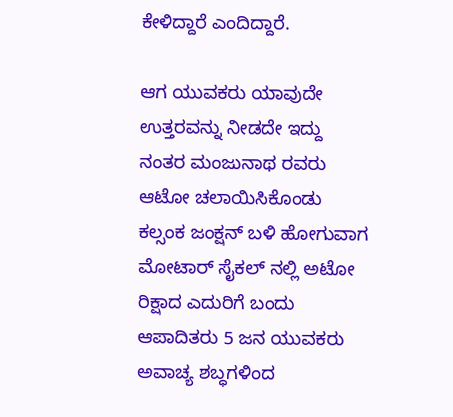ಕೇಳಿದ್ದಾರೆ ಎಂದಿದ್ದಾರೆ.

ಆಗ ಯುವಕರು ಯಾವುದೇ ಉತ್ತರವನ್ನು ನೀಡದೇ ಇದ್ದು ನಂತರ ಮಂಜುನಾಥ ರವರು ಆಟೋ ಚಲಾಯಿಸಿಕೊಂಡು ಕಲ್ಸಂಕ ಜಂಕ್ಷನ್ ಬಳಿ ಹೋಗುವಾಗ ಮೋಟಾರ್ ಸೈಕಲ್ ನಲ್ಲಿ ಅಟೋ ರಿಕ್ಷಾದ ಎದುರಿಗೆ ಬಂದು ಆಪಾದಿತರು 5 ಜನ ಯುವಕರು ಅವಾಚ್ಯ ಶಬ್ಧಗಳಿಂದ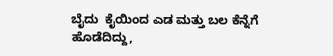ಬೈದು  ಕೈಯಿಂದ ಎಡ ಮತ್ತು ಬಲ ಕೆನ್ನೆಗೆ ಹೊಡೆದಿದ್ದು,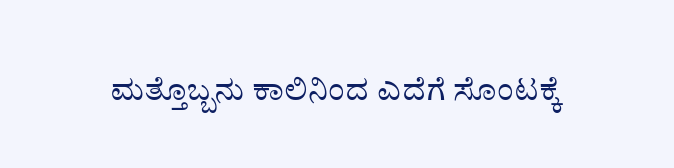ಮತ್ತೊಬ್ಬನು ಕಾಲಿನಿಂದ ಎದೆಗೆ ಸೊಂಟಕ್ಕೆ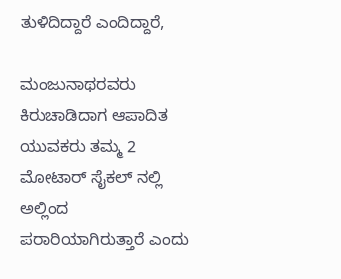ತುಳಿದಿದ್ದಾರೆ ಎಂದಿದ್ದಾರೆ,

ಮಂಜುನಾಥರವರು ಕಿರುಚಾಡಿದಾಗ ಆಪಾದಿತ ಯುವಕರು ತಮ್ಮ 2 ಮೋಟಾರ್ ಸೈಕಲ್ ನಲ್ಲಿ  ಅಲ್ಲಿಂದ  ಪರಾರಿಯಾಗಿರುತ್ತಾರೆ ಎಂದು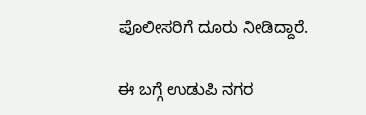ಪೊಲೀಸರಿಗೆ ದೂರು ನೀಡಿದ್ದಾರೆ.

ಈ ಬಗ್ಗೆ ಉಡುಪಿ ನಗರ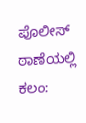ಪೊಲೀಸ್ ಠಾಣೆಯಲ್ಲಿ ಕಲಂ: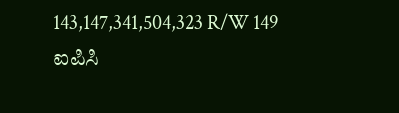143,147,341,504,323 R/W 149 ಐಪಿಸಿ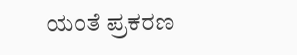ಯಂತೆ ಪ್ರಕರಣ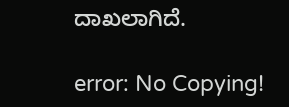ದಾಖಲಾಗಿದೆ.

error: No Copying!